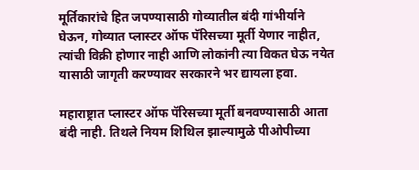मूर्तिकारांचे हित जपण्यासाठी गोव्यातील बंदी गांभीर्याने घेऊन, गोव्यात प्लास्टर ऑफ पॅरिसच्या मूर्ती येणार नाहीत, त्यांची विक्री होणार नाही आणि लोकांनी त्या विकत घेऊ नयेत यासाठी जागृती करण्यावर सरकारने भर द्यायला हवा.

महाराष्ट्रात प्लास्टर ऑफ पॅरिसच्या मूर्ती बनवण्यासाठी आता बंदी नाही. तिथले नियम शिथिल झाल्यामुळे पीओपीच्या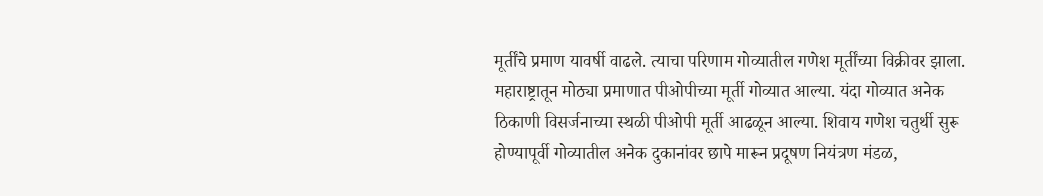मूर्तींचे प्रमाण यावर्षी वाढले. त्याचा परिणाम गोव्यातील गणेश मूर्तींच्या विक्रीवर झाला. महाराष्ट्रातून मोठ्या प्रमाणात पीओपीच्या मूर्ती गोव्यात आल्या. यंदा गोव्यात अनेक ठिकाणी विसर्जनाच्या स्थळी पीओपी मूर्ती आढळून आल्या. शिवाय गणेश चतुर्थी सुरू होण्यापूर्वी गोव्यातील अनेक दुकानांवर छापे मारून प्रदूषण नियंत्रण मंडळ,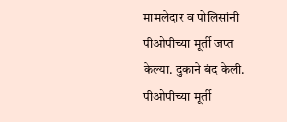मामलेदार व पोलिसांनी पीओपीच्या मूर्ती जप्त केल्या. दुकाने बंद केली. पीओपीच्या मूर्ती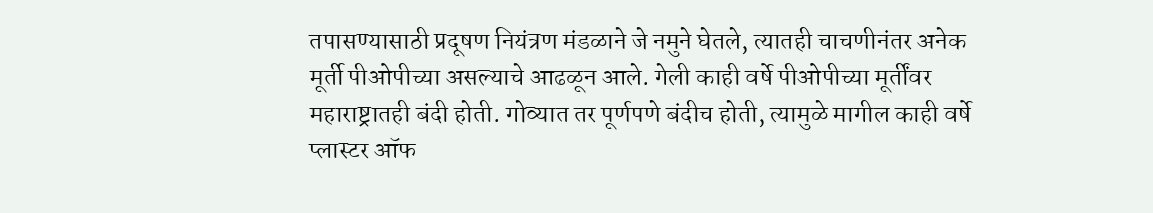तपासण्यासाठी प्रदूषण नियंत्रण मंडळाने जे नमुने घेतले, त्यातही चाचणीनंतर अनेक मूर्ती पीओपीच्या असल्याचे आढळून आले. गेली काही वर्षे पीओपीच्या मूर्तींवर महाराष्ट्रातही बंदी होती. गोव्यात तर पूर्णपणे बंदीच होती, त्यामुळे मागील काही वर्षे प्लास्टर ऑफ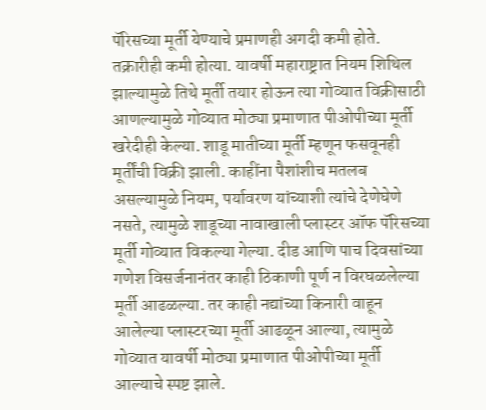पॅरिसच्या मूर्ती येण्याचे प्रमाणही अगदी कमी होते. तक्रारीही कमी होत्या. यावर्षी महाराष्ट्रात नियम शिथिल झाल्यामुळे तिथे मूर्ती तयार होऊन त्या गोव्यात विक्रीसाठी आणल्यामुळे गोव्यात मोठ्या प्रमाणात पीओपीच्या मूर्ती खरेदीही केल्या. शाडू मातीच्या मूर्ती म्हणून फसवूनही मूर्तींची विक्री झाली. काहींना पैशांशीच मतलब असल्यामुळे नियम, पर्यावरण यांच्याशी त्यांचे देणेघेणे नसते, त्यामुळे शाडूच्या नावाखाली प्लास्टर ऑफ पॅरिसच्या मूर्ती गोव्यात विकल्या गेल्या. दीड आणि पाच दिवसांच्या गणेश विसर्जनानंतर काही ठिकाणी पूर्ण न विरघळलेल्या मूर्ती आढळल्या. तर काही नद्यांच्या किनारी वाहून आलेल्या प्लास्टरच्या मूर्ती आढळून आल्या, त्यामुळे गोव्यात यावर्षी मोठ्या प्रमाणात पीओपीच्या मूर्ती आल्याचे स्पष्ट झाले.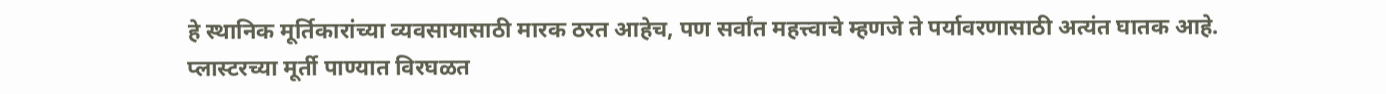हे स्थानिक मूर्तिकारांच्या व्यवसायासाठी मारक ठरत आहेच, पण सर्वांत महत्त्वाचे म्हणजे ते पर्यावरणासाठी अत्यंत घातक आहे. प्लास्टरच्या मूर्ती पाण्यात विरघळत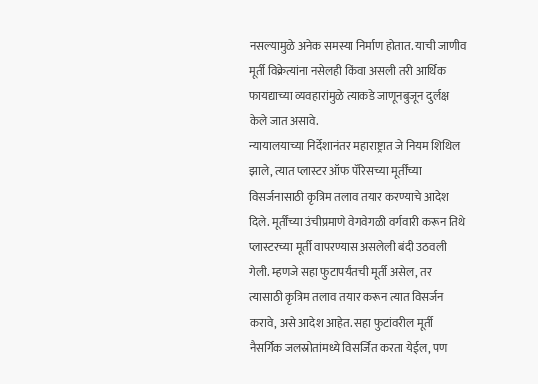नसल्यामुळे अनेक समस्या निर्माण होतात. याची जाणीव मूर्ती विक्रेत्यांना नसेलही किंवा असली तरी आर्थिक फायद्याच्या व्यवहारांमुळे त्याकडे जाणूनबुजून दुर्लक्ष केले जात असावे.
न्यायालयाच्या निर्देशानंतर महाराष्ट्रात जे नियम शिथिल झाले, त्यात प्लास्टर ऑफ पॅरिसच्या मूर्तींच्या विसर्जनासाठी कृत्रिम तलाव तयार करण्याचे आदेश दिले. मूर्तींच्या उंचीप्रमाणे वेगवेगळी वर्गवारी करून तिथे प्लास्टरच्या मूर्ती वापरण्यास असलेली बंदी उठवली गेली. म्हणजे सहा फुटापर्यंतची मूर्ती असेल, तर त्यासाठी कृत्रिम तलाव तयार करून त्यात विसर्जन करावे, असे आदेश आहेत. सहा फुटांवरील मूर्ती नैसर्गिक जलस्रोतांमध्ये विसर्जित करता येईल, पण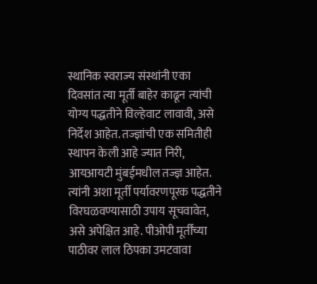स्थानिक स्वराज्य संस्थांनी एका दिवसांत त्या मूर्ती बाहेर काढून त्यांची योग्य पद्धतीने विल्हेवाट लावावी, असे निर्देश आहेत. तज्ज्ञांची एक समितीही स्थापन केली आहे ज्यात निरी, आयआयटी मुंबईमधील तज्ज्ञ आहेत. त्यांनी अशा मूर्ती पर्यावरणपूरक पद्धतीने विरघळवण्यासाठी उपाय सूचवावेत, असे अपेक्षित आहे. पीओपी मूर्तींच्या पाठीवर लाल ठिपका उमटवावा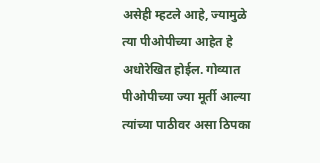असेही म्हटले आहे, ज्यामुळे त्या पीओपीच्या आहेत हे अधोरेखित होईल. गोव्यात पीओपीच्या ज्या मूर्ती आल्या त्यांच्या पाठीवर असा ठिपका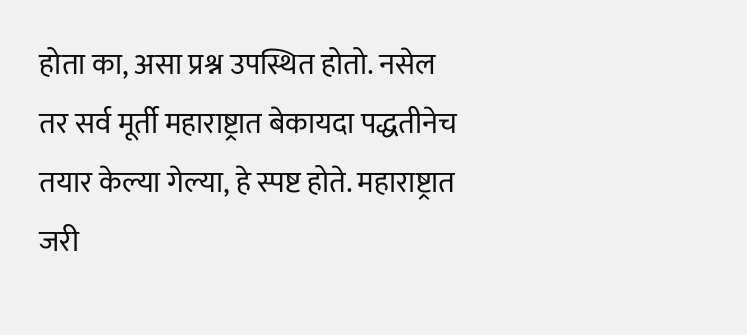होता का, असा प्रश्न उपस्थित होतो. नसेल तर सर्व मूर्ती महाराष्ट्रात बेकायदा पद्धतीनेच तयार केल्या गेल्या, हे स्पष्ट होते. महाराष्ट्रात जरी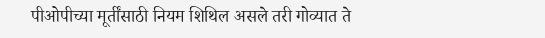पीओपीच्या मूर्तींसाठी नियम शिथिल असले तरी गोव्यात ते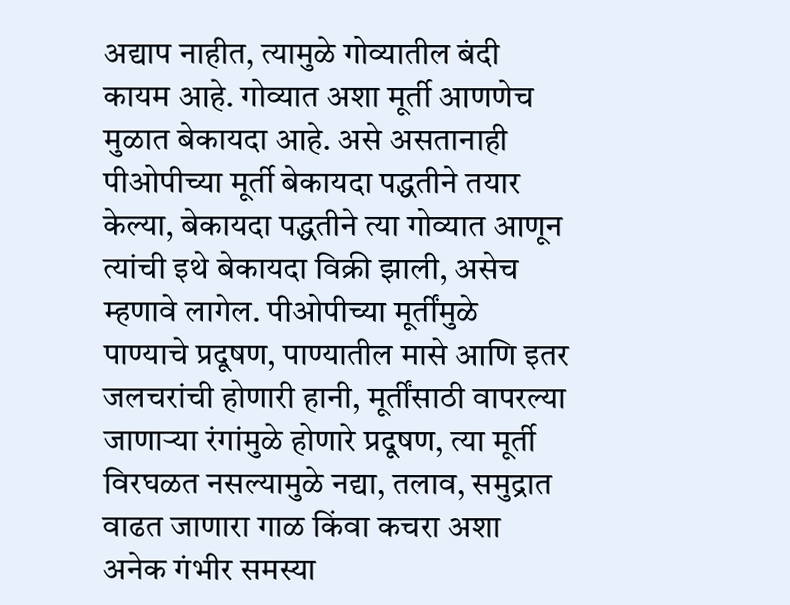अद्याप नाहीत, त्यामुळे गोव्यातील बंदी कायम आहे. गोव्यात अशा मूर्ती आणणेच मुळात बेकायदा आहे. असे असतानाही पीओपीच्या मूर्ती बेकायदा पद्धतीने तयार केल्या, बेकायदा पद्धतीने त्या गोव्यात आणून त्यांची इथे बेकायदा विक्री झाली, असेच म्हणावे लागेल. पीओपीच्या मूर्तींमुळे पाण्याचे प्रदूषण, पाण्यातील मासे आणि इतर जलचरांची होणारी हानी, मूर्तींसाठी वापरल्या जाणाऱ्या रंगांमुळे होणारे प्रदूषण, त्या मूर्ती विरघळत नसल्यामुळे नद्या, तलाव, समुद्रात वाढत जाणारा गाळ किंवा कचरा अशा अनेक गंभीर समस्या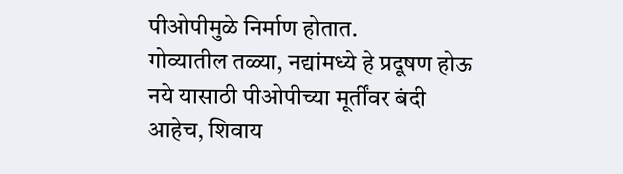पीओपीमुळे निर्माण होतात.
गोव्यातील तळ्या, नद्यांमध्ये हे प्रदूषण होऊ नये यासाठी पीओपीच्या मूर्तींवर बंदी आहेच, शिवाय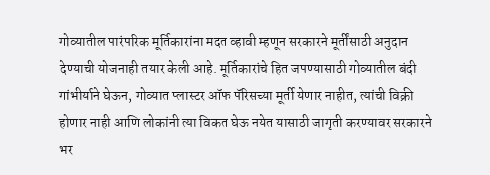गोव्यातील पारंपरिक मूर्तिकारांना मदत व्हावी म्हणून सरकारने मूर्तींसाठी अनुदान देण्याची योजनाही तयार केली आहे. मूर्तिकारांचे हित जपण्यासाठी गोव्यातील बंदी गांभीर्याने घेऊन, गोव्यात प्लास्टर ऑफ पॅरिसच्या मूर्ती येणार नाहीत, त्यांची विक्री होणार नाही आणि लोकांनी त्या विकत घेऊ नयेत यासाठी जागृती करण्यावर सरकारने भर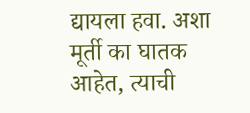द्यायला हवा. अशा मूर्ती का घातक आहेत, त्याची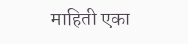माहिती एका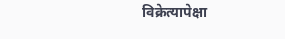विक्रेत्यापेक्षा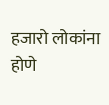हजारो लोकांना होणे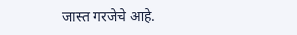जास्त गरजेचे आहे.